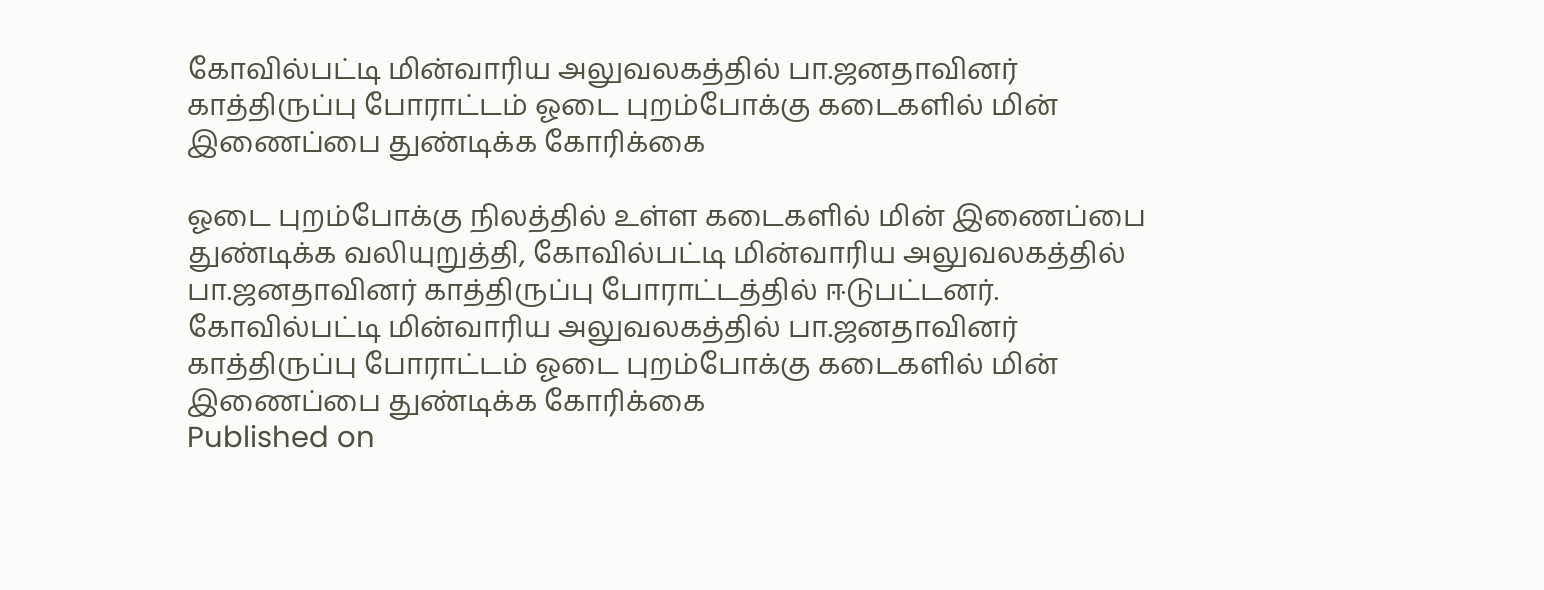கோவில்பட்டி மின்வாரிய அலுவலகத்தில் பா.ஜனதாவினர் காத்திருப்பு போராட்டம் ஓடை புறம்போக்கு கடைகளில் மின் இணைப்பை துண்டிக்க கோரிக்கை

ஓடை புறம்போக்கு நிலத்தில் உள்ள கடைகளில் மின் இணைப்பை துண்டிக்க வலியுறுத்தி, கோவில்பட்டி மின்வாரிய அலுவலகத்தில் பா.ஜனதாவினர் காத்திருப்பு போராட்டத்தில் ஈடுபட்டனர்.
கோவில்பட்டி மின்வாரிய அலுவலகத்தில் பா.ஜனதாவினர் காத்திருப்பு போராட்டம் ஓடை புறம்போக்கு கடைகளில் மின் இணைப்பை துண்டிக்க கோரிக்கை
Published on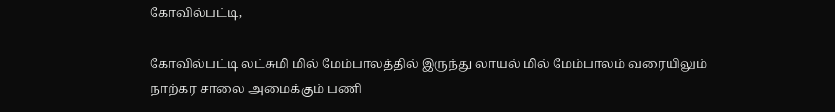கோவில்பட்டி,

கோவில்பட்டி லட்சுமி மில் மேம்பாலத்தில் இருந்து லாயல் மில் மேம்பாலம் வரையிலும் நாற்கர சாலை அமைக்கும் பணி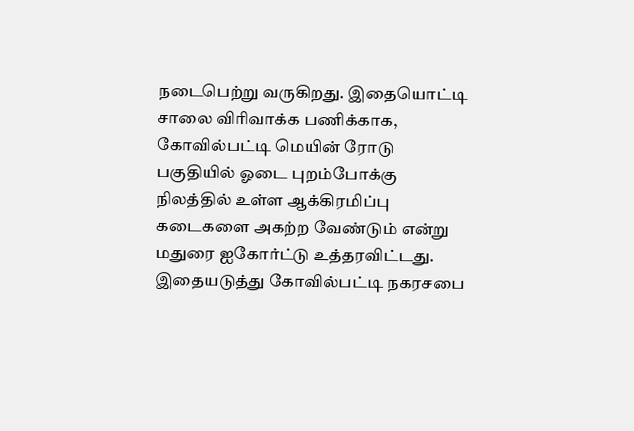நடைபெற்று வருகிறது. இதையொட்டி சாலை விரிவாக்க பணிக்காக, கோவில்பட்டி மெயின் ரோடு பகுதியில் ஓடை புறம்போக்கு நிலத்தில் உள்ள ஆக்கிரமிப்பு கடைகளை அகற்ற வேண்டும் என்று மதுரை ஐகோர்ட்டு உத்தரவிட்டது. இதையடுத்து கோவில்பட்டி நகரசபை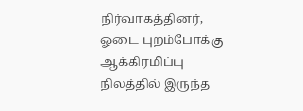நிர்வாகத்தினர், ஓடை புறம்போக்கு ஆக்கிரமிப்பு நிலத்தில் இருந்த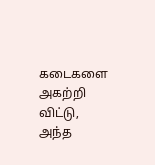கடைகளை அகற்றி விட்டு, அந்த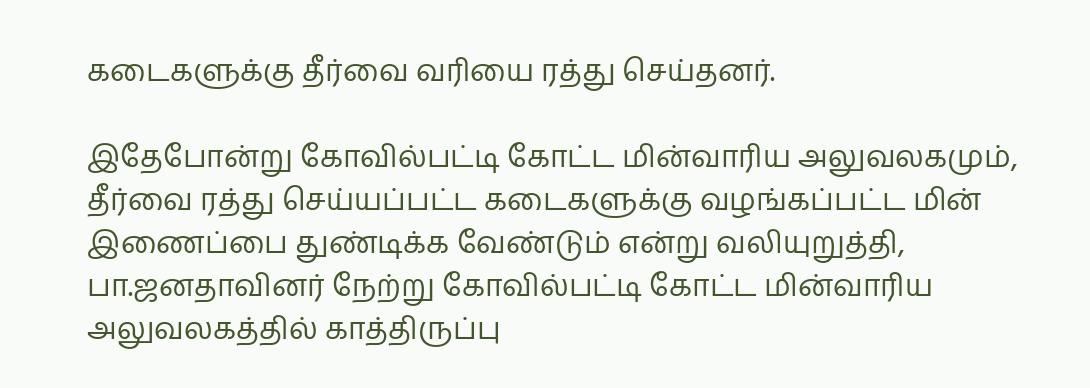கடைகளுக்கு தீர்வை வரியை ரத்து செய்தனர்.

இதேபோன்று கோவில்பட்டி கோட்ட மின்வாரிய அலுவலகமும், தீர்வை ரத்து செய்யப்பட்ட கடைகளுக்கு வழங்கப்பட்ட மின் இணைப்பை துண்டிக்க வேண்டும் என்று வலியுறுத்தி, பா.ஜனதாவினர் நேற்று கோவில்பட்டி கோட்ட மின்வாரிய அலுவலகத்தில் காத்திருப்பு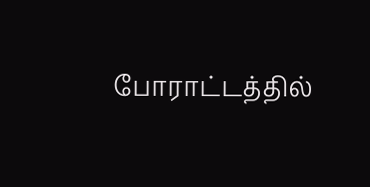போராட்டத்தில்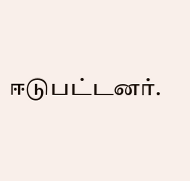ஈடுபட்டனர்.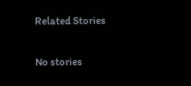Related Stories

No stories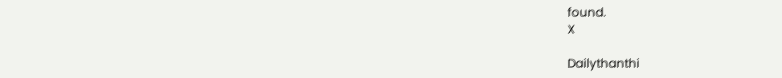found.
X

Dailythanthi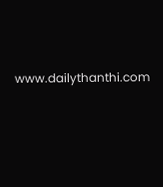www.dailythanthi.com